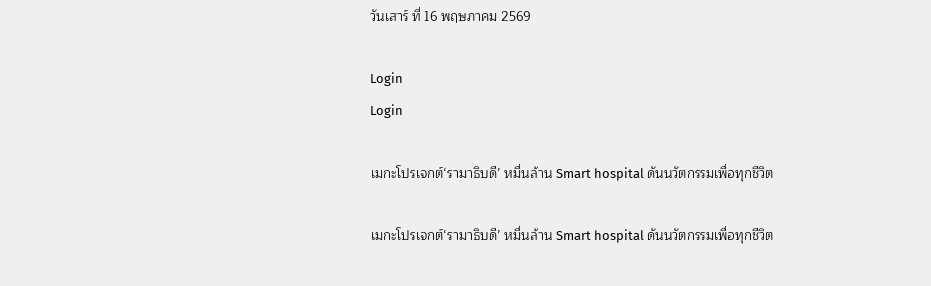วันเสาร์ ที่ 16 พฤษภาคม 2569

Login
Login

เมกะโปรเจกต์‘รามาธิบดี’ หมื่นล้าน Smart hospital ดันนวัตกรรมเพื่อทุกชีวิต

เมกะโปรเจกต์‘รามาธิบดี’ หมื่นล้าน Smart hospital ดันนวัตกรรมเพื่อทุกชีวิต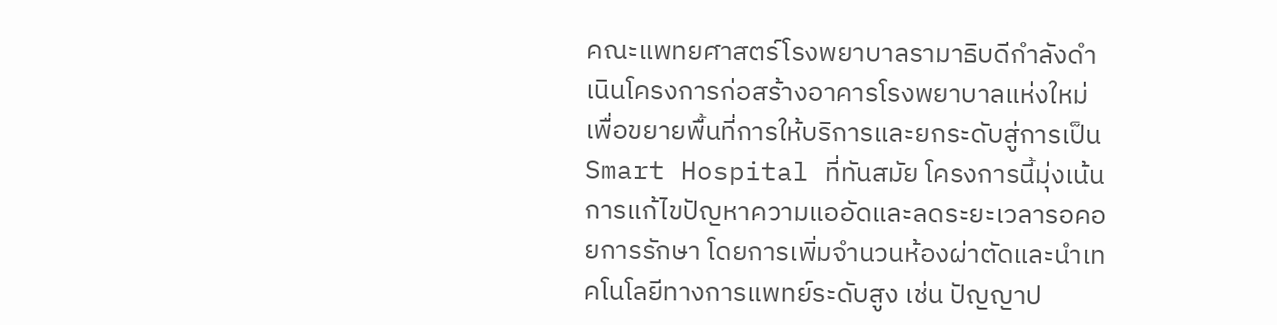คณะแพทยศาสตร์โรงพยาบาลรามาธิบดีกำลังดำเนินโครงการก่อสร้างอาคารโรงพยาบาลแห่งใหม่เพื่อขยายพื้นที่การให้บริการและยกระดับสู่การเป็น Smart Hospital ที่ทันสมัย โครงการนี้มุ่งเน้นการแก้ไขปัญหาความแออัดและลดระยะเวลารอคอยการรักษา โดยการเพิ่มจำนวนห้องผ่าตัดและนำเทคโนโลยีทางการแพทย์ระดับสูง เช่น ปัญญาป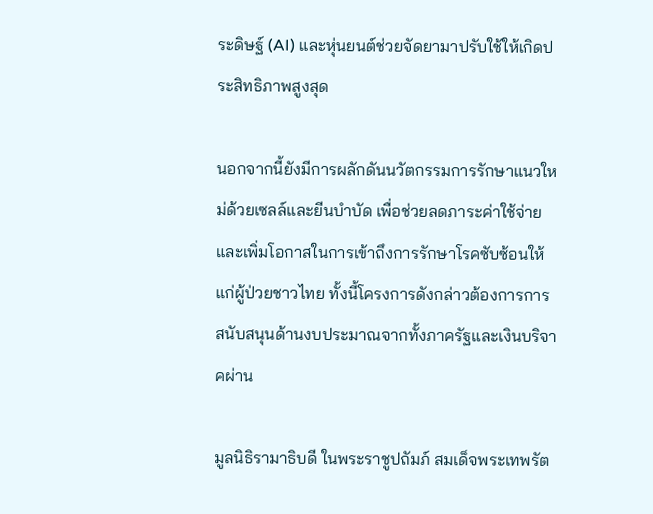ระดิษฐ์ (AI) และหุ่นยนต์ช่วยจัดยามาปรับใช้ให้เกิดประสิทธิภาพสูงสุด

นอกจากนี้ยังมีการผลักดันนวัตกรรมการรักษาแนวใหม่ด้วยเซลล์และยีนบำบัด เพื่อช่วยลดภาระค่าใช้จ่ายและเพิ่มโอกาสในการเข้าถึงการรักษาโรคซับซ้อนให้แก่ผู้ป่วยชาวไทย ทั้งนี้โครงการดังกล่าวต้องการการสนับสนุนด้านงบประมาณจากทั้งภาครัฐและเงินบริจาคผ่าน

มูลนิธิรามาธิบดี ในพระราชูปถัมภ์ สมเด็จพระเทพรัต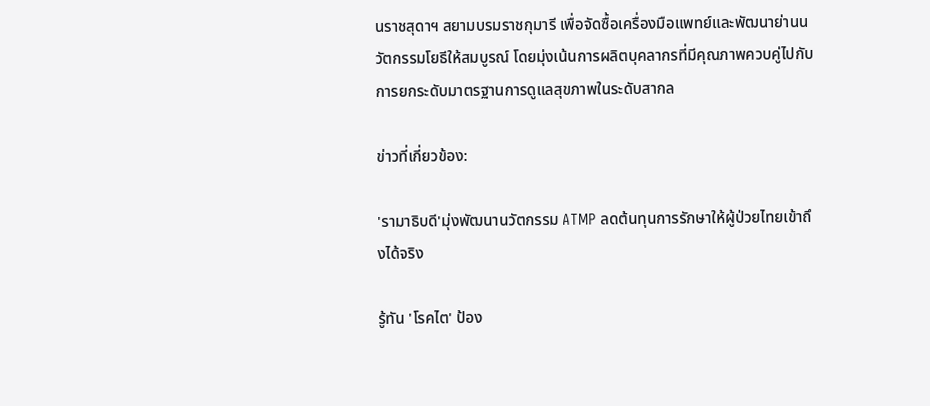นราชสุดาฯ สยามบรมราชกุมารี เพื่อจัดซื้อเครื่องมือแพทย์และพัฒนาย่านนวัตกรรมโยธีให้สมบูรณ์ โดยมุ่งเน้นการผลิตบุคลากรที่มีคุณภาพควบคู่ไปกับการยกระดับมาตรฐานการดูแลสุขภาพในระดับสากล

ข่าวที่เกี่ยวข้อง:

'รามาธิบดี'มุ่งพัฒนานวัตกรรม ATMP ลดต้นทุนการรักษาให้ผู้ป่วยไทยเข้าถึงได้จริง

รู้ทัน 'โรคไต' ป้อง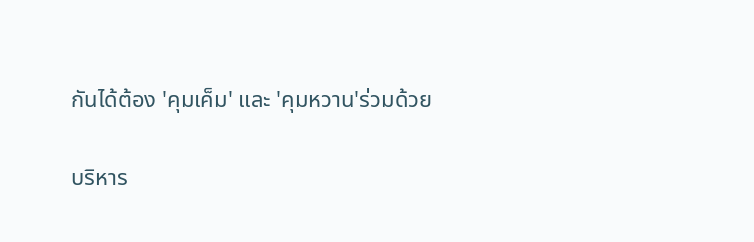กันได้ต้อง 'คุมเค็ม' และ 'คุมหวาน'ร่วมด้วย

บริหาร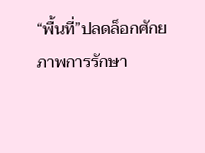“พื้นที่”ปลดล็อกศักยภาพการรักษา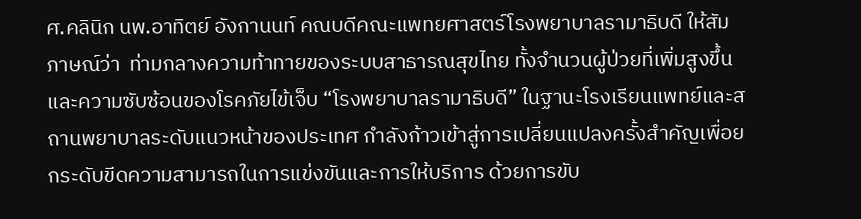ศ.คลินิก นพ.อาทิตย์ อังกานนท์ คณบดีคณะแพทยศาสตร์โรงพยาบาลรามาธิบดี ให้สัมภาษณ์ว่า  ท่ามกลางความท้าทายของระบบสาธารณสุขไทย ทั้งจำนวนผู้ป่วยที่เพิ่มสูงขึ้นและความซับซ้อนของโรคภัยไข้เจ็บ “โรงพยาบาลรามาธิบดี” ในฐานะโรงเรียนแพทย์และสถานพยาบาลระดับแนวหน้าของประเทศ กำลังก้าวเข้าสู่การเปลี่ยนแปลงครั้งสำคัญเพื่อยกระดับขีดความสามารถในการแข่งขันและการให้บริการ ด้วยการขับ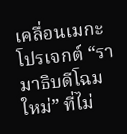เคลื่อนเมกะโปรเจกต์ “รามาธิบดีโฉมใหม่” ที่ไม่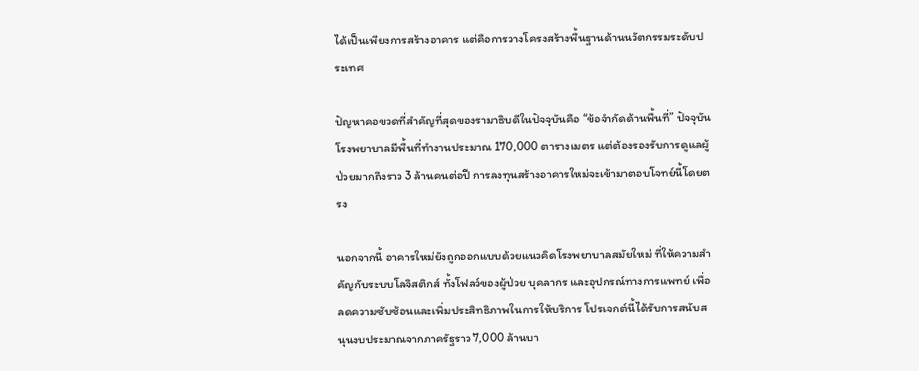ได้เป็นเพียงการสร้างอาคาร แต่คือการวางโครงสร้างพื้นฐานด้านนวัตกรรมระดับประเทศ

ปัญหาคอขวดที่สำคัญที่สุดของรามาธิบดีในปัจจุบันคือ “ข้อจำกัดด้านพื้นที่” ปัจจุบันโรงพยาบาลมีพื้นที่ทำงานประมาณ 170,000 ตารางเมตร แต่ต้องรองรับการดูแลผู้ป่วยมากถึงราว 3 ล้านคนต่อปี การลงทุนสร้างอาคารใหม่จะเข้ามาตอบโจทย์นี้โดยตรง

นอกจากนี้ อาคารใหม่ยังถูกออกแบบด้วยแนวคิดโรงพยาบาลสมัยใหม่ ที่ให้ความสำคัญกับระบบโลจิสติกส์ ทั้งโฟลว์ของผู้ป่วย บุคลากร และอุปกรณ์ทางการแพทย์ เพื่อลดความซับซ้อนและเพิ่มประสิทธิภาพในการให้บริการ โปรเจกต์นี้ได้รับการสนับสนุนงบประมาณจากภาครัฐราว 7,000 ล้านบา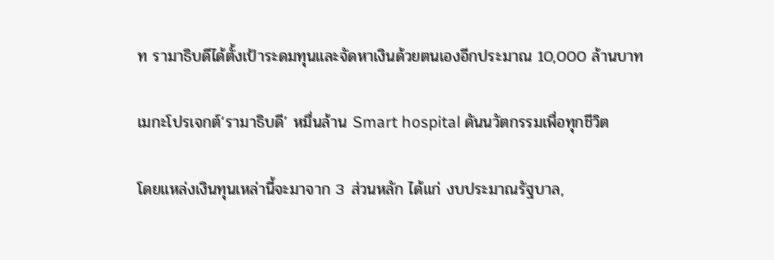ท รามาธิบดีได้ตั้งเป้าระดมทุนและจัดหาเงินด้วยตนเองอีกประมาณ 10,000 ล้านบาท

เมกะโปรเจกต์‘รามาธิบดี’ หมื่นล้าน Smart hospital ดันนวัตกรรมเพื่อทุกชีวิต

โดยแหล่งเงินทุนเหล่านี้จะมาจาก 3 ส่วนหลัก ได้แก่ งบประมาณรัฐบาล,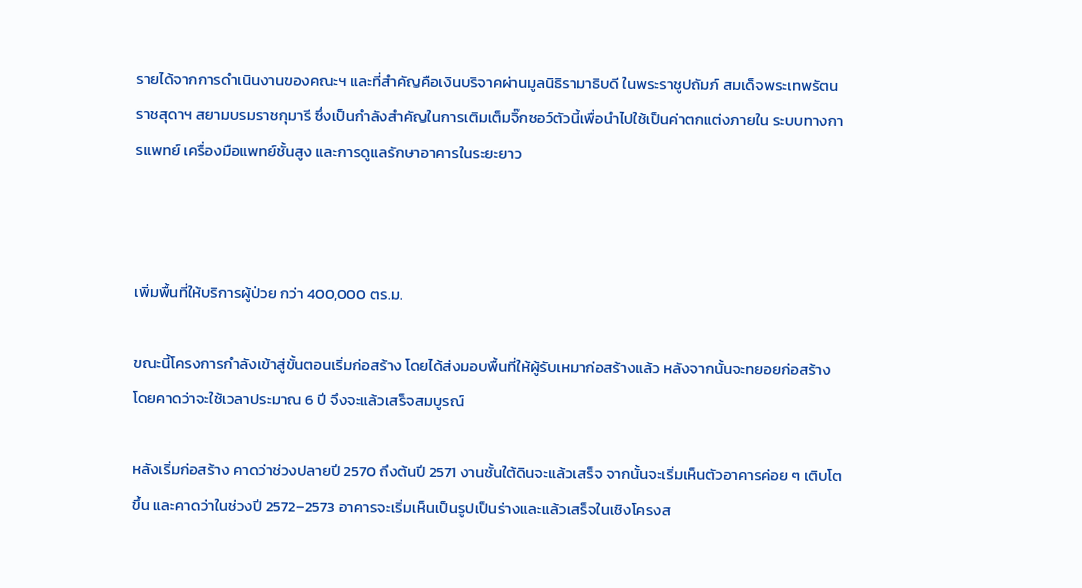รายได้จากการดำเนินงานของคณะฯ และที่สำคัญคือเงินบริจาคผ่านมูลนิธิรามาธิบดี ในพระราชูปถัมภ์ สมเด็จพระเทพรัตนราชสุดาฯ สยามบรมราชกุมารี ซึ่งเป็นกำลังสำคัญในการเติมเต็มจิ๊กซอว์ตัวนี้เพื่อนำไปใช้เป็นค่าตกแต่งภายใน ระบบทางการแพทย์ เครื่องมือแพทย์ชั้นสูง และการดูแลรักษาอาคารในระยะยาว



เพิ่มพื้นที่ให้บริการผู้ป่วย กว่า 400,000 ตร.ม.

ขณะนี้โครงการกำลังเข้าสู่ขั้นตอนเริ่มก่อสร้าง โดยได้ส่งมอบพื้นที่ให้ผู้รับเหมาก่อสร้างแล้ว หลังจากนั้นจะทยอยก่อสร้าง โดยคาดว่าจะใช้เวลาประมาณ 6 ปี จึงจะแล้วเสร็จสมบูรณ์

หลังเริ่มก่อสร้าง คาดว่าช่วงปลายปี 2570 ถึงต้นปี 2571 งานชั้นใต้ดินจะแล้วเสร็จ จากนั้นจะเริ่มเห็นตัวอาคารค่อย ๆ เติบโตขึ้น และคาดว่าในช่วงปี 2572–2573 อาคารจะเริ่มเห็นเป็นรูปเป็นร่างและแล้วเสร็จในเชิงโครงส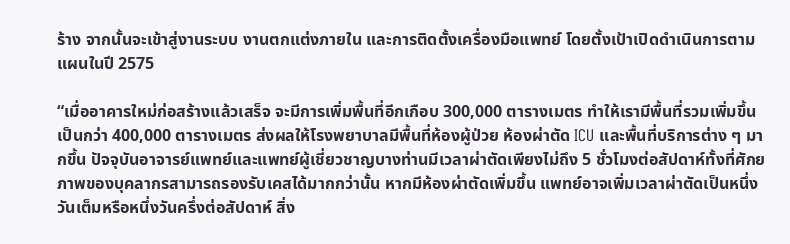ร้าง จากนั้นจะเข้าสู่งานระบบ งานตกแต่งภายใน และการติดตั้งเครื่องมือแพทย์ โดยตั้งเป้าเปิดดำเนินการตามแผนในปี 2575

“เมื่ออาคารใหม่ก่อสร้างแล้วเสร็จ จะมีการเพิ่มพื้นที่อีกเกือบ 300,000 ตารางเมตร ทำให้เรามีพื้นที่รวมเพิ่มขึ้นเป็นกว่า 400,000 ตารางเมตร ส่งผลให้โรงพยาบาลมีพื้นที่ห้องผู้ป่วย ห้องผ่าตัด ICU และพื้นที่บริการต่าง ๆ มากขึ้น ปัจจุบันอาจารย์แพทย์และแพทย์ผู้เชี่ยวชาญบางท่านมีเวลาผ่าตัดเพียงไม่ถึง 5 ชั่วโมงต่อสัปดาห์ทั้งที่ศักยภาพของบุคลากรสามารถรองรับเคสได้มากกว่านั้น หากมีห้องผ่าตัดเพิ่มขึ้น แพทย์อาจเพิ่มเวลาผ่าตัดเป็นหนึ่งวันเต็มหรือหนึ่งวันครึ่งต่อสัปดาห์ สิ่ง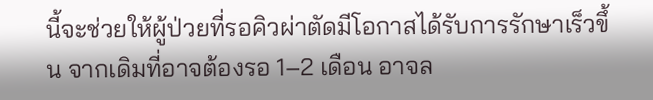นี้จะช่วยให้ผู้ป่วยที่รอคิวผ่าตัดมีโอกาสได้รับการรักษาเร็วขึ้น จากเดิมที่อาจต้องรอ 1–2 เดือน อาจล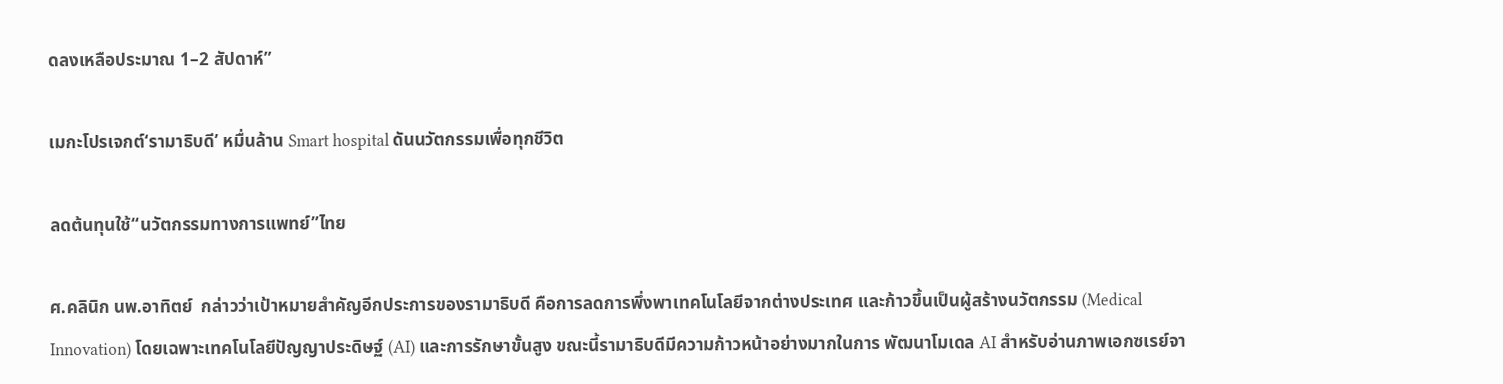ดลงเหลือประมาณ 1–2 สัปดาห์”

เมกะโปรเจกต์‘รามาธิบดี’ หมื่นล้าน Smart hospital ดันนวัตกรรมเพื่อทุกชีวิต

ลดต้นทุนใช้“นวัตกรรมทางการแพทย์”ไทย

ศ.คลินิก นพ.อาทิตย์  กล่าวว่าเป้าหมายสำคัญอีกประการของรามาธิบดี คือการลดการพึ่งพาเทคโนโลยีจากต่างประเทศ และก้าวขึ้นเป็นผู้สร้างนวัตกรรม (Medical Innovation) โดยเฉพาะเทคโนโลยีปัญญาประดิษฐ์ (AI) และการรักษาขั้นสูง ขณะนี้รามาธิบดีมีความก้าวหน้าอย่างมากในการ พัฒนาโมเดล AI สำหรับอ่านภาพเอกซเรย์จา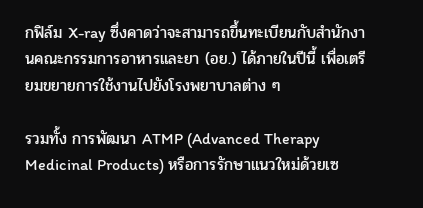กฟิล์ม X-ray ซึ่งคาดว่าจะสามารถขึ้นทะเบียนกับสำนักงานคณะกรรมการอาหารและยา (อย.) ได้ภายในปีนี้ เพื่อเตรียมขยายการใช้งานไปยังโรงพยาบาลต่าง ๆ

รวมทั้ง การพัฒนา ATMP (Advanced Therapy Medicinal Products) หรือการรักษาแนวใหม่ด้วยเซ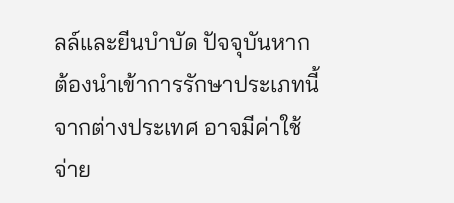ลล์และยีนบำบัด ปัจจุบันหากต้องนำเข้าการรักษาประเภทนี้จากต่างประเทศ อาจมีค่าใช้จ่าย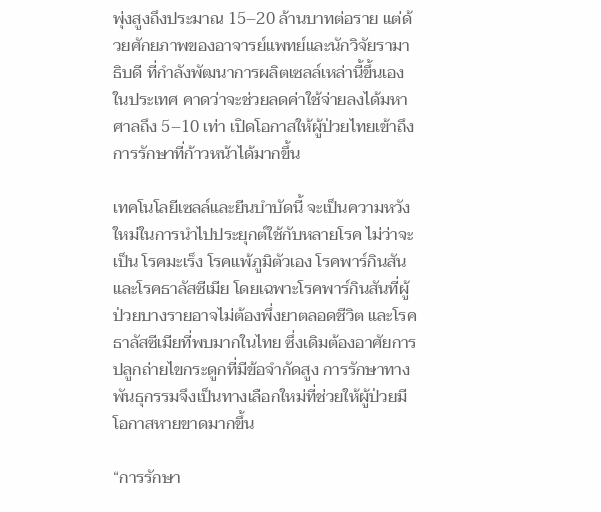พุ่งสูงถึงประมาณ 15–20 ล้านบาทต่อราย แต่ด้วยศักยภาพของอาจารย์แพทย์และนักวิจัยรามาธิบดี ที่กำลังพัฒนาการผลิตเซลล์เหล่านี้ขึ้นเองในประเทศ คาดว่าจะช่วยลดค่าใช้จ่ายลงได้มหาศาลถึง 5–10 เท่า เปิดโอกาสให้ผู้ป่วยไทยเข้าถึงการรักษาที่ก้าวหน้าได้มากขึ้น

เทคโนโลยีเซลล์และยีนบำบัดนี้ จะเป็นความหวังใหม่ในการนำไปประยุกต์ใช้กับหลายโรค ไม่ว่าจะเป็น โรคมะเร็ง โรคแพ้ภูมิตัวเอง โรคพาร์กินสัน และโรคธาลัสซีเมีย โดยเฉพาะโรคพาร์กินสันที่ผู้ป่วยบางรายอาจไม่ต้องพึ่งยาตลอดชีวิต และโรคธาลัสซีเมียที่พบมากในไทย ซึ่งเดิมต้องอาศัยการปลูกถ่ายไขกระดูกที่มีข้อจำกัดสูง การรักษาทางพันธุกรรมจึงเป็นทางเลือกใหม่ที่ช่วยให้ผู้ป่วยมีโอกาสหายขาดมากขึ้น

“การรักษา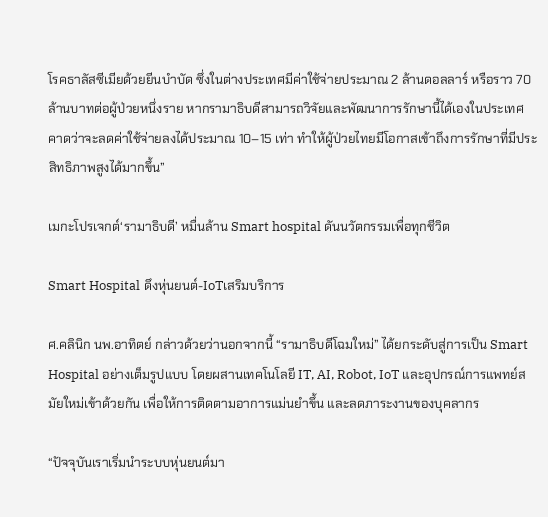โรคธาลัสซีเมียด้วยยีนบำบัด ซึ่งในต่างประเทศมีค่าใช้จ่ายประมาณ 2 ล้านดอลลาร์ หรือราว 70 ล้านบาทต่อผู้ป่วยหนึ่งราย หากรามาธิบดีสามารถวิจัยและพัฒนาการรักษานี้ได้เองในประเทศ คาดว่าจะลดค่าใช้จ่ายลงได้ประมาณ 10–15 เท่า ทำให้ผู้ป่วยไทยมีโอกาสเข้าถึงการรักษาที่มีประสิทธิภาพสูงได้มากขึ้น”

เมกะโปรเจกต์‘รามาธิบดี’ หมื่นล้าน Smart hospital ดันนวัตกรรมเพื่อทุกชีวิต

Smart Hospital ดึงหุ่นยนต์-IoTเสริมบริการ

ศ.คลินิก นพ.อาทิตย์ กล่าวด้วยว่านอกจากนี้ “รามาธิบดีโฉมใหม่” ได้ยกระดับสู่การเป็น Smart Hospital อย่างเต็มรูปแบบ โดยผสานเทคโนโลยี IT, AI, Robot, IoT และอุปกรณ์การแพทย์สมัยใหม่เข้าด้วยกัน เพื่อให้การติดตามอาการแม่นยำขึ้น และลดภาระงานของบุคลากร

“ปัจจุบันเราเริ่มนำระบบหุ่นยนต์มา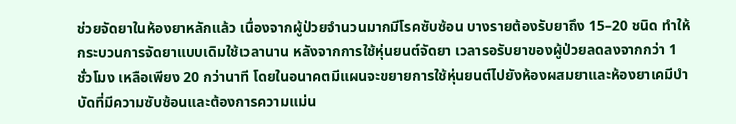ช่วยจัดยาในห้องยาหลักแล้ว เนื่องจากผู้ป่วยจำนวนมากมีโรคซับซ้อน บางรายต้องรับยาถึง 15–20 ชนิด ทำให้กระบวนการจัดยาแบบเดิมใช้เวลานาน หลังจากการใช้หุ่นยนต์จัดยา เวลารอรับยาของผู้ป่วยลดลงจากกว่า 1 ชั่วโมง เหลือเพียง 20 กว่านาที โดยในอนาคตมีแผนจะขยายการใช้หุ่นยนต์ไปยังห้องผสมยาและห้องยาเคมีบำบัดที่มีความซับซ้อนและต้องการความแม่น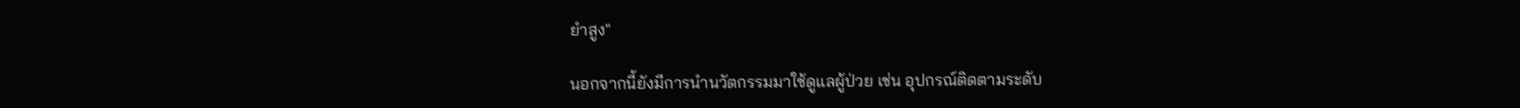ยำสูง"

นอกจากนี้ยังมีการนำนวัตกรรมมาใช้ดูแลผู้ป่วย เช่น อุปกรณ์ติดตามระดับ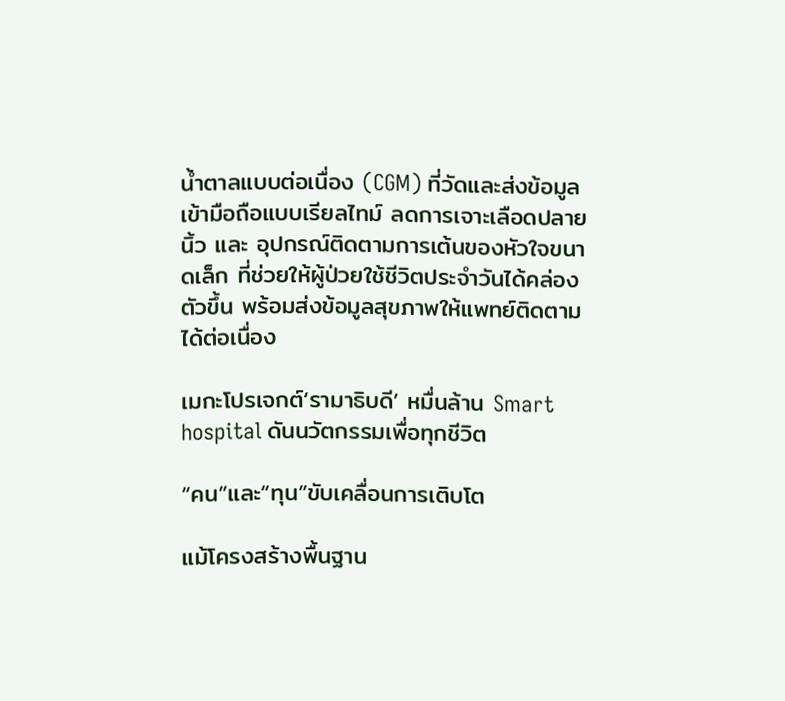น้ำตาลแบบต่อเนื่อง (CGM) ที่วัดและส่งข้อมูลเข้ามือถือแบบเรียลไทม์ ลดการเจาะเลือดปลายนิ้ว และ อุปกรณ์ติดตามการเต้นของหัวใจขนาดเล็ก ที่ช่วยให้ผู้ป่วยใช้ชีวิตประจำวันได้คล่องตัวขึ้น พร้อมส่งข้อมูลสุขภาพให้แพทย์ติดตามได้ต่อเนื่อง

เมกะโปรเจกต์‘รามาธิบดี’ หมื่นล้าน Smart hospital ดันนวัตกรรมเพื่อทุกชีวิต

“คน”และ“ทุน”ขับเคลื่อนการเติบโต

แม้โครงสร้างพื้นฐาน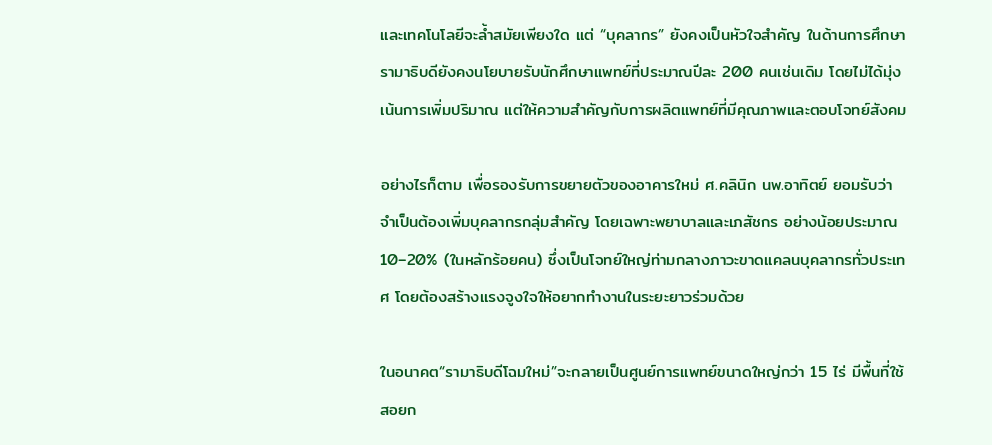และเทคโนโลยีจะล้ำสมัยเพียงใด แต่ “บุคลากร” ยังคงเป็นหัวใจสำคัญ ในด้านการศึกษา รามาธิบดียังคงนโยบายรับนักศึกษาแพทย์ที่ประมาณปีละ 200 คนเช่นเดิม โดยไม่ได้มุ่งเน้นการเพิ่มปริมาณ แต่ให้ความสำคัญกับการผลิตแพทย์ที่มีคุณภาพและตอบโจทย์สังคม

อย่างไรก็ตาม เพื่อรองรับการขยายตัวของอาคารใหม่ ศ.คลินิก นพ.อาทิตย์ ยอมรับว่า จำเป็นต้องเพิ่มบุคลากรกลุ่มสำคัญ โดยเฉพาะพยาบาลและเภสัชกร อย่างน้อยประมาณ 10–20% (ในหลักร้อยคน) ซึ่งเป็นโจทย์ใหญ่ท่ามกลางภาวะขาดแคลนบุคลากรทั่วประเทศ โดยต้องสร้างแรงจูงใจให้อยากทำงานในระยะยาวร่วมด้วย

ในอนาคต“รามาธิบดีโฉมใหม่”จะกลายเป็นศูนย์การแพทย์ขนาดใหญ่กว่า 15 ไร่ มีพื้นที่ใช้สอยก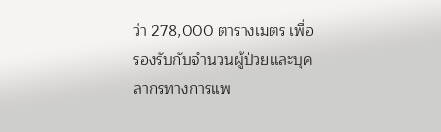ว่า 278,000 ตารางเมตร เพื่อรองรับกับจำนวนผู้ป่วยและบุคลากรทางการแพ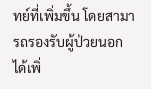ทย์ที่เพิ่มขึ้น โดยสามารถรองรับผู้ป่วยนอกได้เพิ่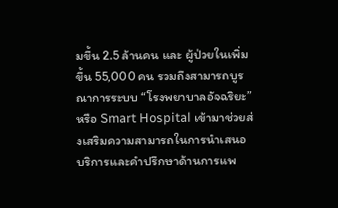มขึ้น 2.5 ล้านคน และ ผู้ป่วยในเพิ่มขึ้น 55,000 คน รวมถึงสามารถบูรณาการระบบ “โรงพยาบาลอัจฉริยะ” หรือ Smart Hospital เข้ามาช่วยส่งเสริมความสามารถในการนำเสนอบริการและคำปรึกษาด้านการแพ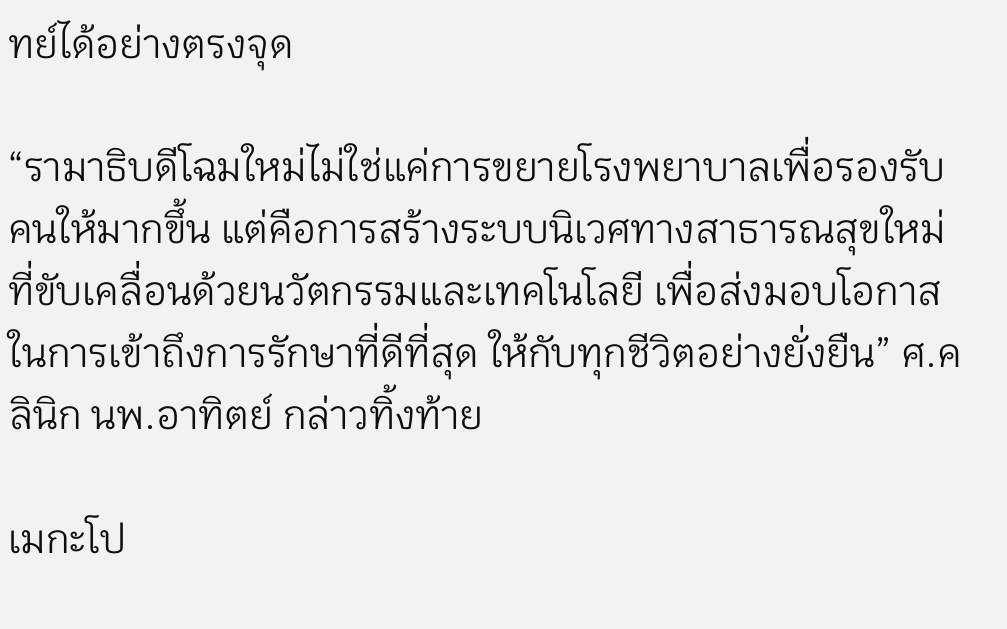ทย์ได้อย่างตรงจุด

“รามาธิบดีโฉมใหม่ไม่ใช่แค่การขยายโรงพยาบาลเพื่อรองรับคนให้มากขึ้น แต่คือการสร้างระบบนิเวศทางสาธารณสุขใหม่ ที่ขับเคลื่อนด้วยนวัตกรรมและเทคโนโลยี เพื่อส่งมอบโอกาสในการเข้าถึงการรักษาที่ดีที่สุด ให้กับทุกชีวิตอย่างยั่งยืน” ศ.คลินิก นพ.อาทิตย์ กล่าวทิ้งท้าย

เมกะโป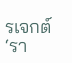รเจกต์‘รา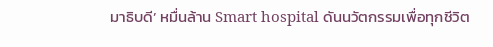มาธิบดี’ หมื่นล้าน Smart hospital ดันนวัตกรรมเพื่อทุกชีวิต